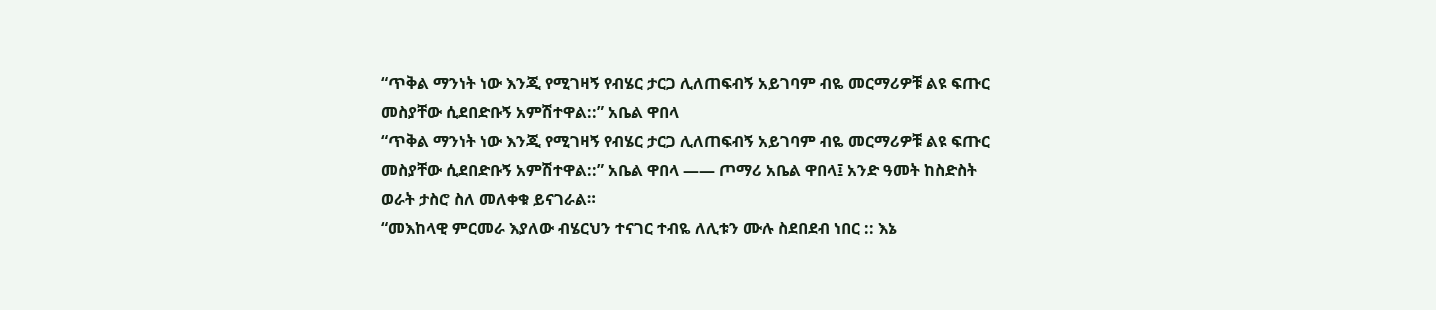“ጥቅል ማንነት ነው እንጂ የሚገዛኝ የብሄር ታርጋ ሊለጠፍብኝ አይገባም ብዬ መርማሪዎቹ ልዩ ፍጡር መስያቸው ሲደበድቡኝ አምሽተዋል::” አቤል ዋበላ
“ጥቅል ማንነት ነው እንጂ የሚገዛኝ የብሄር ታርጋ ሊለጠፍብኝ አይገባም ብዬ መርማሪዎቹ ልዩ ፍጡር መስያቸው ሲደበድቡኝ አምሽተዋል::” አቤል ዋበላ —— ጦማሪ አቤል ዋበላ፤ አንድ ዓመት ከስድስት ወራት ታስሮ ስለ መለቀቁ ይናገራል።
“መእከላዊ ምርመራ እያለው ብሄርህን ተናገር ተብዬ ለሊቱን ሙሉ ስደበደብ ነበር :: እኔ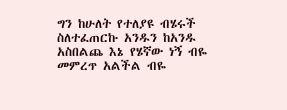ግን ከሁለት የተለያዩ ብሄሩች ስለተፈጠርኩ አንዱን ከአንዱ አስበልጨ እኔ የሄኛው ነኝ ብዬ መምረጥ አልችል ብዬ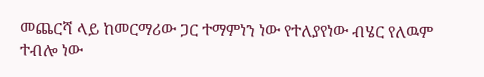መጨርሻ ላይ ከመርማሪው ጋር ተማምነን ነው የተለያየነው ብሄር የለዉም ተብሎ ነው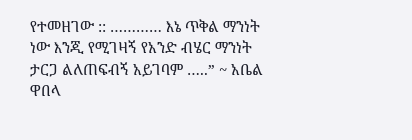የተመዘገው :: ………… እኔ ጥቅል ማንነት ነው እንጂ የሚገዛኝ የአንድ ብሄር ማንነት ታርጋ ልለጠፍብኝ አይገባም …..” ~ አቤል ዋበላ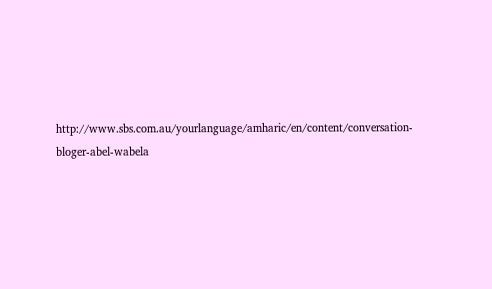http://www.sbs.com.au/yourlanguage/amharic/en/content/conversation-bloger-abel-wabela